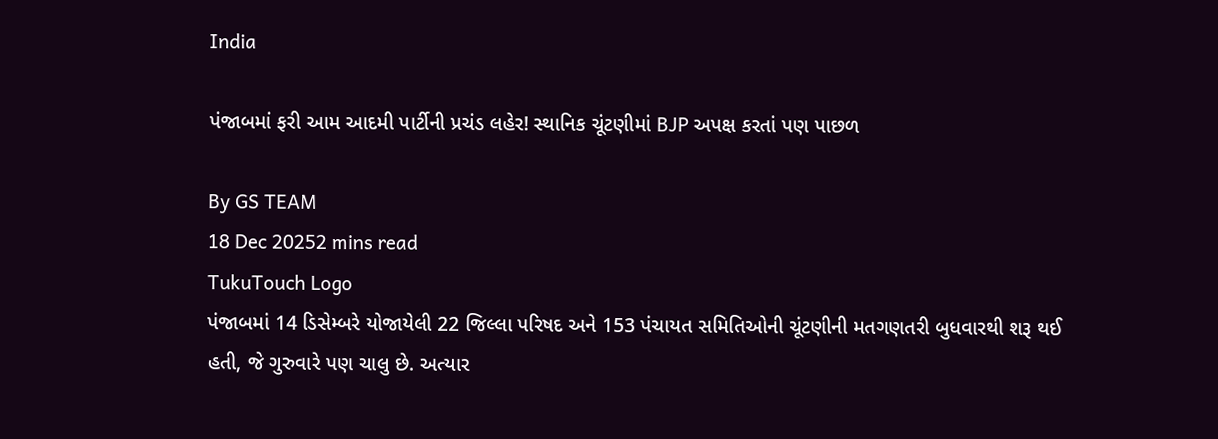India

પંજાબમાં ફરી આમ આદમી પાર્ટીની પ્રચંડ લહેર! સ્થાનિક ચૂંટણીમાં BJP અપક્ષ કરતાં પણ પાછળ

By GS TEAM
18 Dec 20252 mins read
TukuTouch Logo
પંજાબમાં 14 ડિસેમ્બરે યોજાયેલી 22 જિલ્લા પરિષદ અને 153 પંચાયત સમિતિઓની ચૂંટણીની મતગણતરી બુધવારથી શરૂ થઈ હતી, જે ગુરુવારે પણ ચાલુ છે. અત્યાર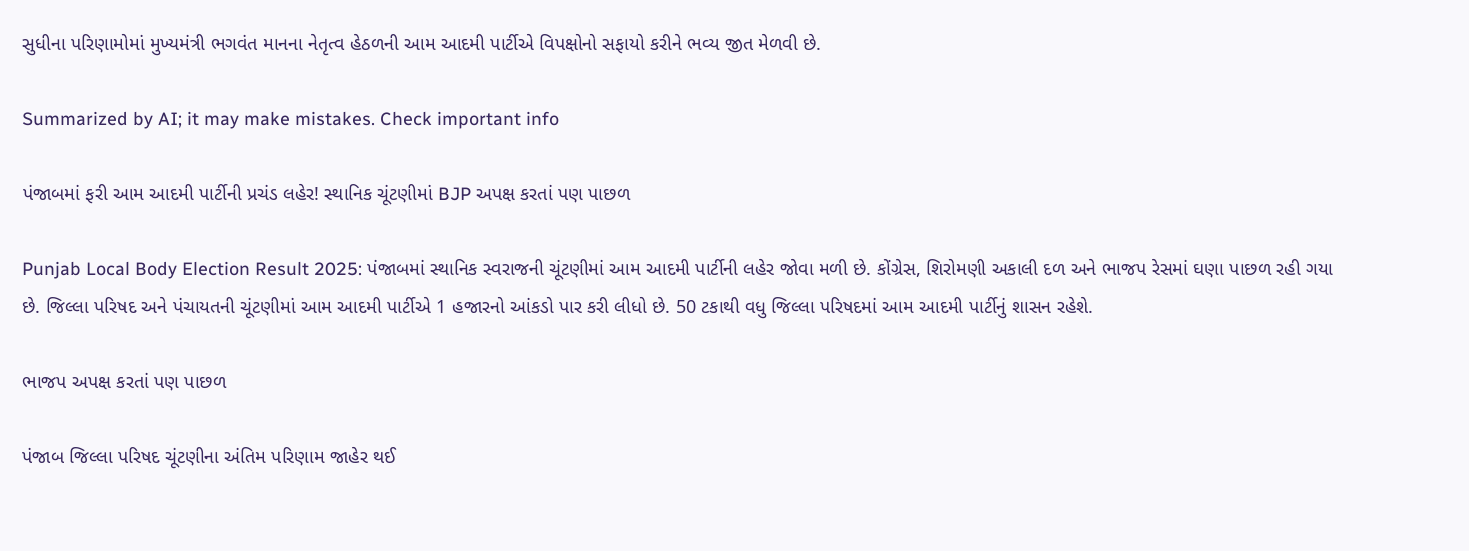સુધીના પરિણામોમાં મુખ્યમંત્રી ભગવંત માનના નેતૃત્વ હેઠળની આમ આદમી પાર્ટીએ વિપક્ષોનો સફાયો કરીને ભવ્ય જીત મેળવી છે.

Summarized by AI; it may make mistakes. Check important info

પંજાબમાં ફરી આમ આદમી પાર્ટીની પ્રચંડ લહેર! સ્થાનિક ચૂંટણીમાં BJP અપક્ષ કરતાં પણ પાછળ

Punjab Local Body Election Result 2025: પંજાબમાં સ્થાનિક સ્વરાજની ચૂંટણીમાં આમ આદમી પાર્ટીની લહેર જોવા મળી છે. કોંગ્રેસ, શિરોમણી અકાલી દળ અને ભાજપ રેસમાં ઘણા પાછળ રહી ગયા છે. જિલ્લા પરિષદ અને પંચાયતની ચૂંટણીમાં આમ આદમી પાર્ટીએ 1 હજારનો આંકડો પાર કરી લીધો છે. 50 ટકાથી વધુ જિલ્લા પરિષદમાં આમ આદમી પાર્ટીનું શાસન રહેશે.

ભાજપ અપક્ષ કરતાં પણ પાછળ

પંજાબ જિલ્લા પરિષદ ચૂંટણીના અંતિમ પરિણામ જાહેર થઈ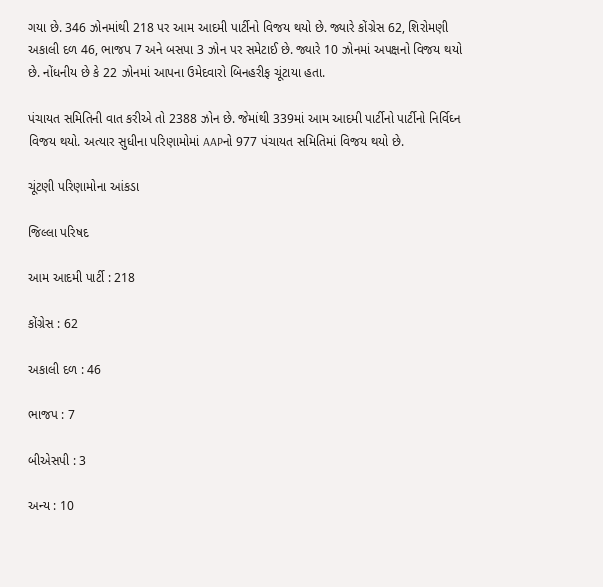ગયા છે. 346 ઝોનમાંથી 218 પર આમ આદમી પાર્ટીનો વિજય થયો છે. જ્યારે કોંગ્રેસ 62, શિરોમણી અકાલી દળ 46, ભાજપ 7 અને બસપા 3 ઝોન પર સમેટાઈ છે. જ્યારે 10 ઝોનમાં અપક્ષનો વિજય થયો છે. નોંધનીય છે કે 22 ઝોનમાં આપના ઉમેદવારો બિનહરીફ ચૂંટાયા હતા.

પંચાયત સમિતિની વાત કરીએ તો 2388 ઝોન છે. જેમાંથી 339માં આમ આદમી પાર્ટીનો પાર્ટીનો નિર્વિઘ્ન વિજય થયો. અત્યાર સુધીના પરિણામોમાં AAPનો 977 પંચાયત સમિતિમાં વિજય થયો છે.

ચૂંટણી પરિણામોના આંકડા

જિલ્લા પરિષદ

આમ આદમી પાર્ટી : 218

કોંગ્રેસ : 62

અકાલી દળ : 46

ભાજપ : 7

બીએસપી : 3

અન્ય : 10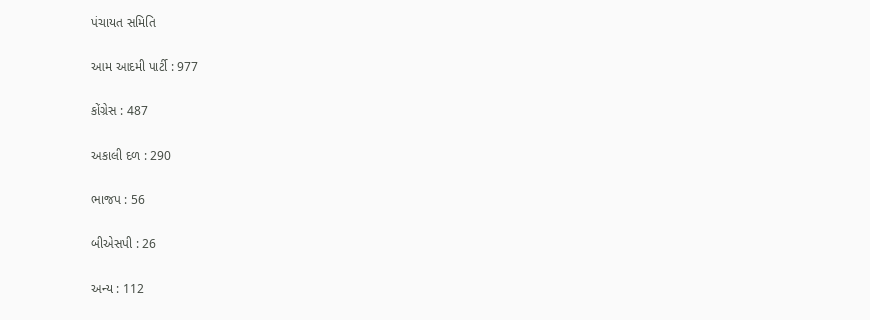પંચાયત સમિતિ

આમ આદમી પાર્ટી : 977

કોંગ્રેસ : 487

અકાલી દળ : 290

ભાજપ : 56

બીએસપી : 26

અન્ય : 112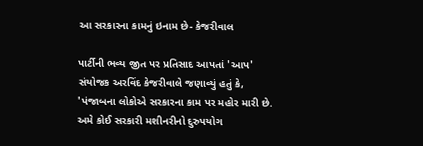આ સરકારના કામનું ઇનામ છે- કેજરીવાલ

પાર્ટીની ભવ્ય જીત પર પ્રતિસાદ આપતાં 'આપ' સંયોજક અરવિંદ કેજરીવાલે જણાવ્યું હતું કે, 'પંજાબના લોકોએ સરકારના કામ પર મહોર મારી છે. અમે કોઈ સરકારી મશીનરીનો દુરુપયોગ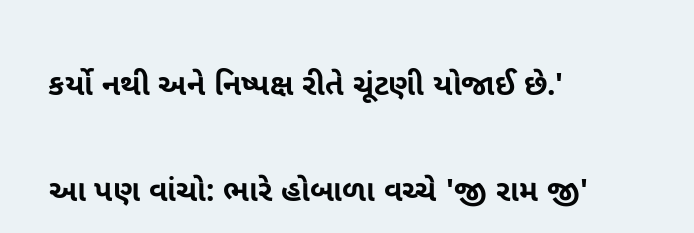કર્યો નથી અને નિષ્પક્ષ રીતે ચૂંટણી યોજાઈ છે.'

આ પણ વાંચો: ભારે હોબાળા વચ્ચે 'જી રામ જી'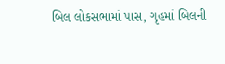બિલ લોકસભામાં પાસ, ગૃહમાં બિલની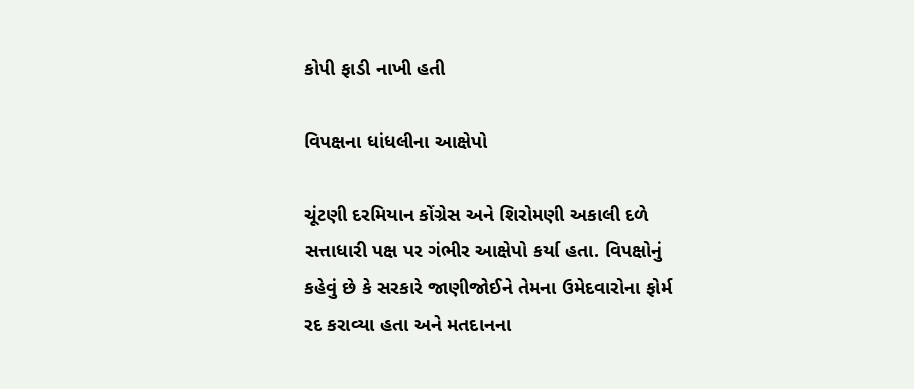કોપી ફાડી નાખી હતી

વિપક્ષના ધાંધલીના આક્ષેપો

ચૂંટણી દરમિયાન કોંગ્રેસ અને શિરોમણી અકાલી દળે સત્તાધારી પક્ષ પર ગંભીર આક્ષેપો કર્યા હતા. વિપક્ષોનું કહેવું છે કે સરકારે જાણીજોઈને તેમના ઉમેદવારોના ફોર્મ રદ કરાવ્યા હતા અને મતદાનના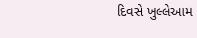દિવસે ખુલ્લેઆમ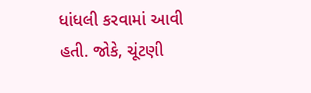ધાંધલી કરવામાં આવી હતી. જોકે, ચૂંટણી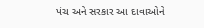પંચ અને સરકાર આ દાવાઓને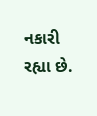નકારી રહ્યા છે.